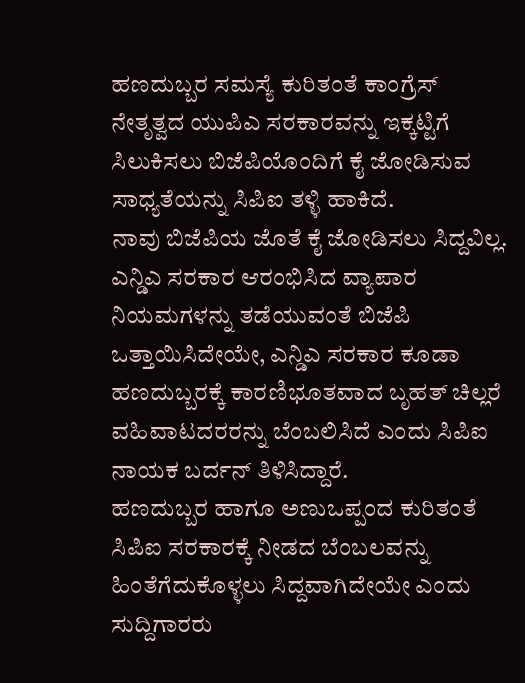ಹಣದುಬ್ಬರ ಸಮಸ್ಯೆ ಕುರಿತಂತೆ ಕಾಂಗ್ರೆಸ್ ನೇತೃತ್ವದ ಯುಪಿಎ ಸರಕಾರವನ್ನು ಇಕ್ಕಟ್ಟಿಗೆ ಸಿಲುಕಿಸಲು ಬಿಜೆಪಿಯೊಂದಿಗೆ ಕೈ ಜೋಡಿಸುವ ಸಾಧ್ಯತೆಯನ್ನು ಸಿಪಿಐ ತಳ್ಳಿ ಹಾಕಿದೆ.
ನಾವು ಬಿಜೆಪಿಯ ಜೊತೆ ಕೈ ಜೋಡಿಸಲು ಸಿದ್ದವಿಲ್ಲ. ಎನ್ಡಿಎ ಸರಕಾರ ಆರಂಭಿಸಿದ ವ್ಯಾಪಾರ ನಿಯಮಗಳನ್ನು ತಡೆಯುವಂತೆ ಬಿಜೆಪಿ ಒತ್ತಾಯಿಸಿದೇಯೇ, ಎನ್ಡಿಎ ಸರಕಾರ ಕೂಡಾ ಹಣದುಬ್ಬರಕ್ಕೆ ಕಾರಣಿಭೂತವಾದ ಬೃಹತ್ ಚಿಲ್ಲರೆ ವಹಿವಾಟದರರನ್ನು ಬೆಂಬಲಿಸಿದೆ ಎಂದು ಸಿಪಿಐ ನಾಯಕ ಬರ್ದನ್ ತಿಳಿಸಿದ್ದಾರೆ.
ಹಣದುಬ್ಬರ ಹಾಗೂ ಅಣುಒಪ್ಪಂದ ಕುರಿತಂತೆ ಸಿಪಿಐ ಸರಕಾರಕ್ಕೆ ನೀಡದ ಬೆಂಬಲವನ್ನು ಹಿಂತೆಗೆದುಕೊಳ್ಳಲು ಸಿದ್ದವಾಗಿದೇಯೇ ಎಂದು ಸುದ್ದಿಗಾರರು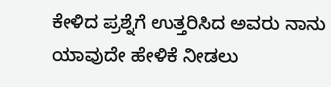ಕೇಳಿದ ಪ್ರಶ್ನೆಗೆ ಉತ್ತರಿಸಿದ ಅವರು ನಾನು ಯಾವುದೇ ಹೇಳಿಕೆ ನೀಡಲು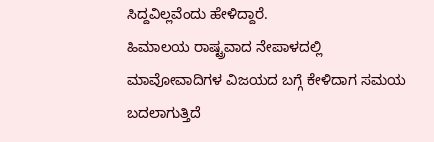ಸಿದ್ದವಿಲ್ಲವೆಂದು ಹೇಳಿದ್ದಾರೆ.
ಹಿಮಾಲಯ ರಾಷ್ಟ್ರವಾದ ನೇಪಾಳದಲ್ಲಿ ಮಾವೋವಾದಿಗಳ ವಿಜಯದ ಬಗ್ಗೆ ಕೇಳಿದಾಗ ಸಮಯ ಬದಲಾಗುತ್ತಿದೆ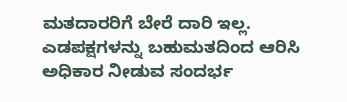ಮತದಾರರಿಗೆ ಬೇರೆ ದಾರಿ ಇಲ್ಲ. ಎಡಪಕ್ಷಗಳನ್ನು ಬಹುಮತದಿಂದ ಆರಿಸಿ ಅಧಿಕಾರ ನೀಡುವ ಸಂದರ್ಭ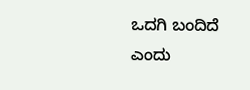ಒದಗಿ ಬಂದಿದೆ ಎಂದು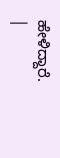ಹೇಳಿದ್ದಾರೆ.
|